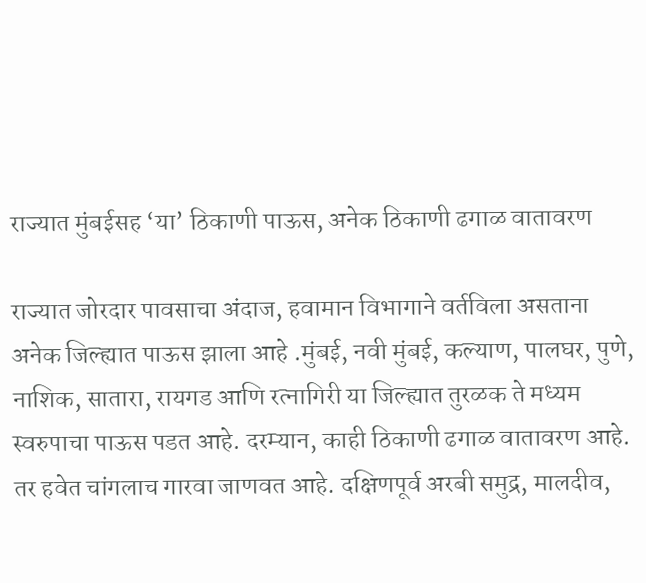राज्यात मुंबईसह ‘या’ ठिकाणी पाऊस, अनेक ठिकाणी ढगाळ वातावरण

राज्यात जोरदार पावसाचा अंदाज, हवामान विभागाने वर्तविला असताना अनेक जिल्ह्यात पाऊस झाला आहे .मुंबई, नवी मुंबई, कल्याण, पालघर, पुणे, नाशिक, सातारा, रायगड आणि रत्नागिरी या जिल्ह्यात तुरळक ते मध्यम स्वरुपाचा पाऊस पडत आहे. दरम्यान, काही ठिकाणी ढगाळ वातावरण आहे. तर हवेत चांगलाच गारवा जाणवत आहे. दक्षिणपूर्व अरबी समुद्र, मालदीव,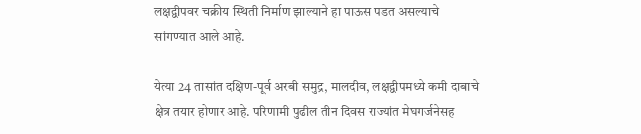लक्षद्वीपवर चक्रीय स्थिती निर्माण झाल्याने हा पाऊस पडत असल्याचे सांगण्यात आले आहे.

येत्या 24 तासांत दक्षिण-पूर्व अरबी समुद्र, मालदीव, लक्षद्वीपमध्ये कमी दाबाचे क्षेत्र तयार होणार आहे. परिणामी पुढील तीन दिवस राज्यांत मेघगर्जनेसह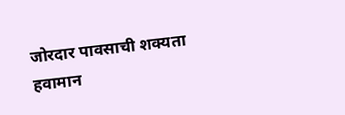जोरदार पावसाची शक्यता हवामान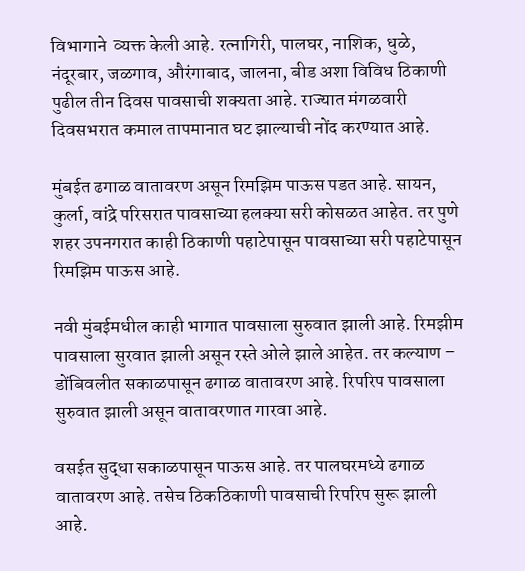विभागाने  व्यक्त केली आहे. रत्नागिरी, पालघर, नाशिक, धुळे, नंदूरबार, जळगाव, औरंगाबाद, जालना, बीड अशा विविध ठिकाणी पुढील तीन दिवस पावसाची शक्यता आहे. राज्यात मंगळवारी दिवसभरात कमाल तापमानात घट झाल्याची नोंद करण्यात आहे.

मुंबईत ढगाळ वातावरण असून रिमझिम पाऊस पडत आहे. सायन, कुर्ला, वांद्रे परिसरात पावसाच्या हलक्या सरी कोसळत आहेत. तर पुणे शहर उपनगरात काही ठिकाणी पहाटेपासून पावसाच्या सरी पहाटेपासून रिमझिम पाऊस आहे.

नवी मुंबईमधील काही भागात पावसाला सुरुवात झाली आहे. रिमझीम पावसाला सुरवात झाली असून रस्ते ओले झाले आहेत. तर कल्याण – डोंबिवलीत सकाळपासून ढगाळ वातावरण आहे. रिपरिप पावसाला सुरुवात झाली असून वातावरणात गारवा आहे.

वसईत सुद्धा सकाळपासून पाऊस आहे. तर पालघरमध्ये ढगाळ वातावरण आहे. तसेच ठिकठिकाणी पावसाची रिपरिप सुरू झाली आहे.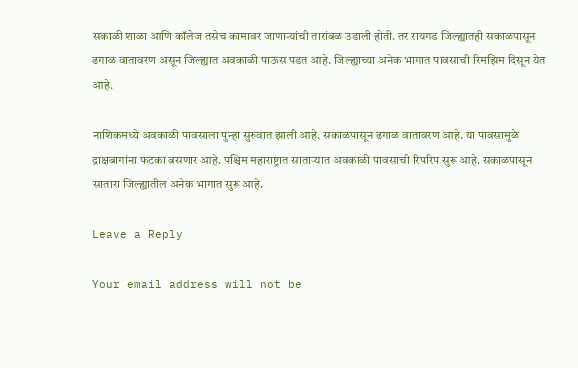सकाळी शाळा आणि कॉलेज तसेच कामावर जाणाऱ्यांची तारांबळ उडाली होती. तर रायगड जिल्ह्यातही सकाळपासून ढगाळ वातावरण असून जिल्ह्यात अवकाळी पाऊस पडत आहे. जिल्ह्याच्या अनेक भागात पावसाची रिमझिम दिसून येत आहे.

नाशिकमध्ये अवकाळी पावसाला पुन्हा सुरुवात झाली आहे. सकाळपासून ढगाळ वातावरण आहे. या पावसामुळे द्राक्षबागांना फटका बसणार आहे. पश्चिम महाराष्ट्रात साताऱ्यात अवकाळी पावसाची रिपरिप सुरू आहे. सकाळपासून सातारा जिल्ह्यातील अनेक भागात सुरू आहे.

Leave a Reply

Your email address will not be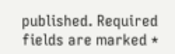published. Required fields are marked *